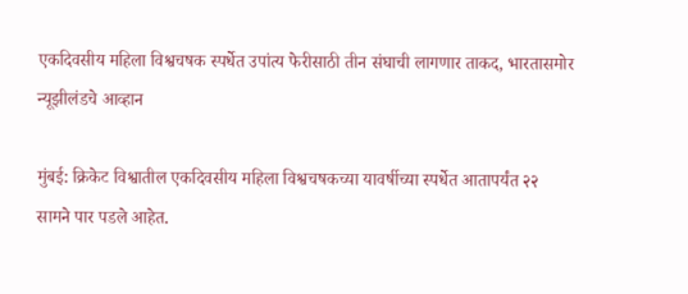एकदिवसीय महिला विश्वचषक स्पर्धेत उपांत्य फेरीसाठी तीन संघाची लागणार ताकद, भारतासमोर न्यूझीलंडचे आव्हान

मुंबई: क्रिकेट विश्वातील एकदिवसीय महिला विश्वचषकच्या यावर्षीच्या स्पर्धेत आतापर्यंत २२ सामने पार पडले आहेत.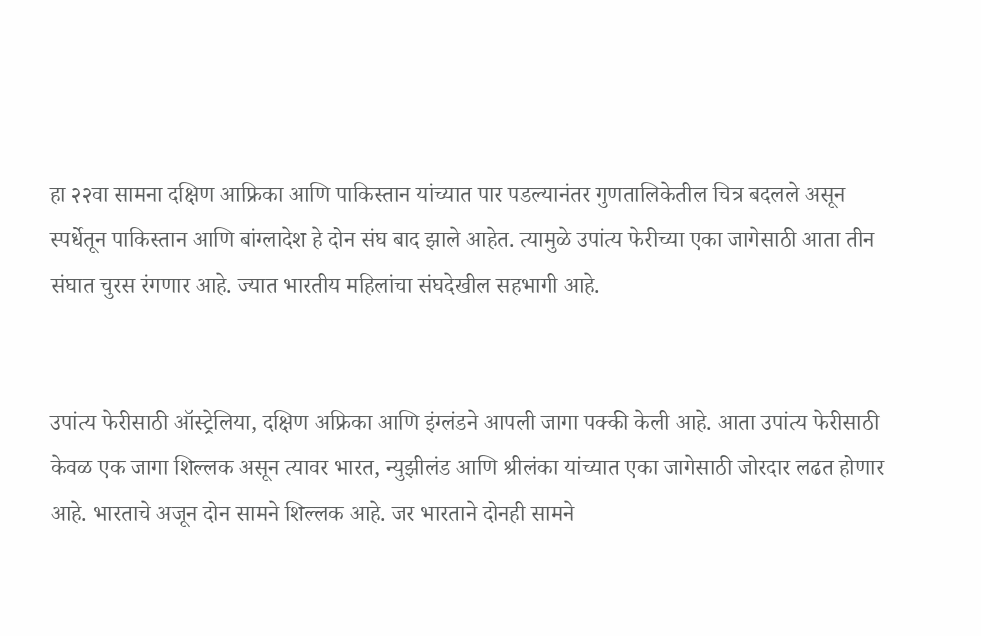हा २२वा सामना दक्षिण आफ्रिका आणि पाकिस्तान यांच्यात पार पडल्यानंतर गुणतालिकेतील चित्र बदलले असून स्पर्धेतून पाकिस्तान आणि बांग्लादेश हे दोन संघ बाद झाले आहेत. त्यामुळे उपांत्य फेरीच्या एका जागेसाठी आता तीन संघात चुरस रंगणार आहे. ज्यात भारतीय महिलांचा संघदेखील सहभागी आहे.


उपांत्य फेरीसाठी ऑस्ट्रेलिया, दक्षिण अफ्रिका आणि इंग्लंडने आपली जागा पक्की केली आहे. आता उपांत्य फेरीसाठी केवळ एक जागा शिल्लक असून त्यावर भारत, न्युझीलंड आणि श्रीलंका यांच्यात एका जागेसाठी जोरदार लढत होणार आहे. भारताचे अजून दोन सामने शिल्लक आहे. जर भारताने दोनही सामने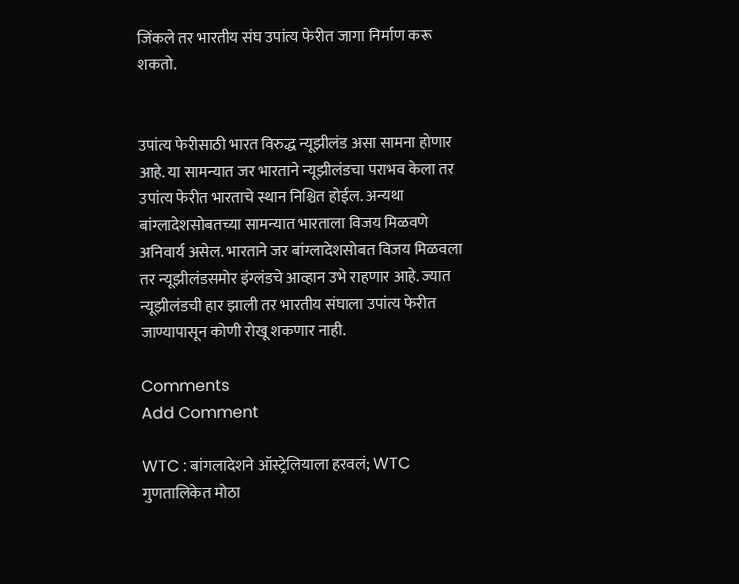जिंकले तर भारतीय संघ उपांत्य फेरीत जागा निर्माण करू शकतो.


उपांत्य फेरीसाठी भारत विरुद्ध न्यूझीलंड असा सामना होणार आहे. या सामन्यात जर भारताने न्यूझीलंडचा पराभव केला तर उपांत्य फेरीत भारताचे स्थान निश्चित होईल. अन्यथा बांग्लादेशसोबतच्या सामन्यात भारताला विजय मिळवणे अनिवार्य असेल. भारताने जर बांग्लादेशसोबत विजय मिळवला तर न्यूझीलंडसमोर इंग्लंडचे आव्हान उभे राहणार आहे. ज्यात न्यूझीलंडची हार झाली तर भारतीय संघाला उपांत्य फेरीत जाण्यापासून कोणी रोखू शकणार नाही.

Comments
Add Comment

WTC : बांगलादेशने ऑस्ट्रेलियाला हरवलं; WTC गुणतालिकेत मोठा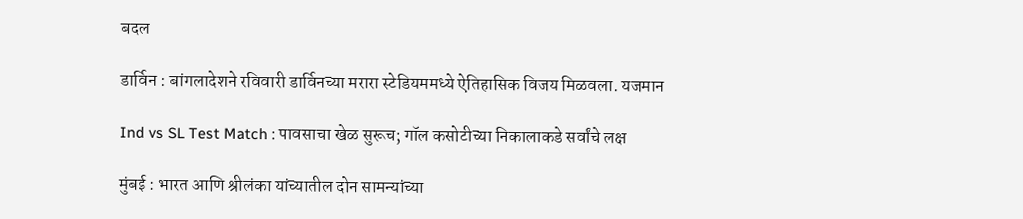बदल

डार्विन : बांगलादेशने रविवारी डार्विनच्या मरारा स्टेडियममध्ये ऐतिहासिक विजय मिळवला. यजमान

Ind vs SL Test Match : पावसाचा खेळ सुरूच; गॉल कसोटीच्या निकालाकडे सर्वांचे लक्ष

मुंबई : भारत आणि श्रीलंका यांच्यातील दोन सामन्यांच्या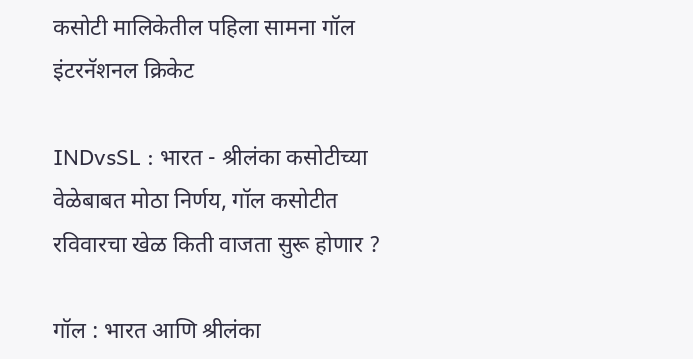कसोटी मालिकेतील पहिला सामना गॉल इंटरनॅशनल क्रिकेट

INDvsSL : भारत - श्रीलंका कसोटीच्या वेळेबाबत मोठा निर्णय, गॉल कसोटीत रविवारचा खेळ किती वाजता सुरू होणार ?

गॉल : भारत आणि श्रीलंका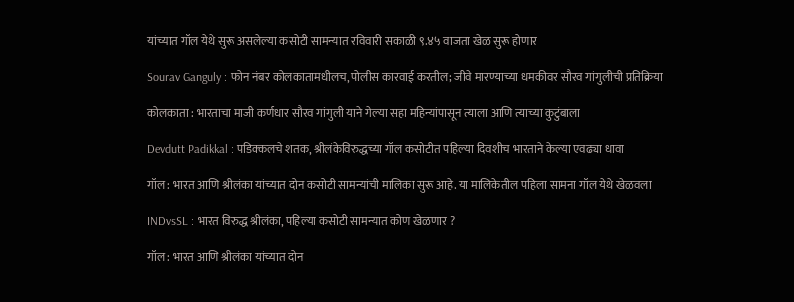यांच्यात गॉल येथे सुरू असलेल्या कसोटी सामन्यात रविवारी सकाळी ९.४५ वाजता खेळ सुरू होणार

Sourav Ganguly : फोन नंबर कोलकातामधीलच, पोलीस कारवाई करतील; जीवे मारण्याच्या धमकीवर सौरव गांगुलीची प्रतिक्रिया

कोलकाता : भारताचा माजी कर्णधार सौरव गांगुली याने गेल्या सहा महिन्यांपासून त्याला आणि त्याच्या कुटुंबाला

Devdutt Padikkal : पडिक्कलचे शतक, श्रीलंकेविरुद्धच्या गॉल कसोटीत पहिल्या दिवशीच भारताने केल्या एवढ्या धावा

गॉल : भारत आणि श्रीलंका यांच्यात दोन कसोटी सामन्यांची मालिका सुरू आहे. या मालिकेतील पहिला सामना गॉल येथे खेळवला

INDvsSL : भारत विरुद्ध श्रीलंका, पहिल्या कसोटी सामन्यात कोण खेळणार ?

गॉल : भारत आणि श्रीलंका यांच्यात दोन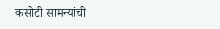कसोटी सामन्यांची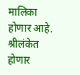मालिका होणार आहे. श्रीलंकेत होणार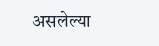असलेल्या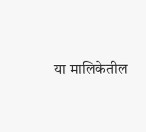या मालिकेतील